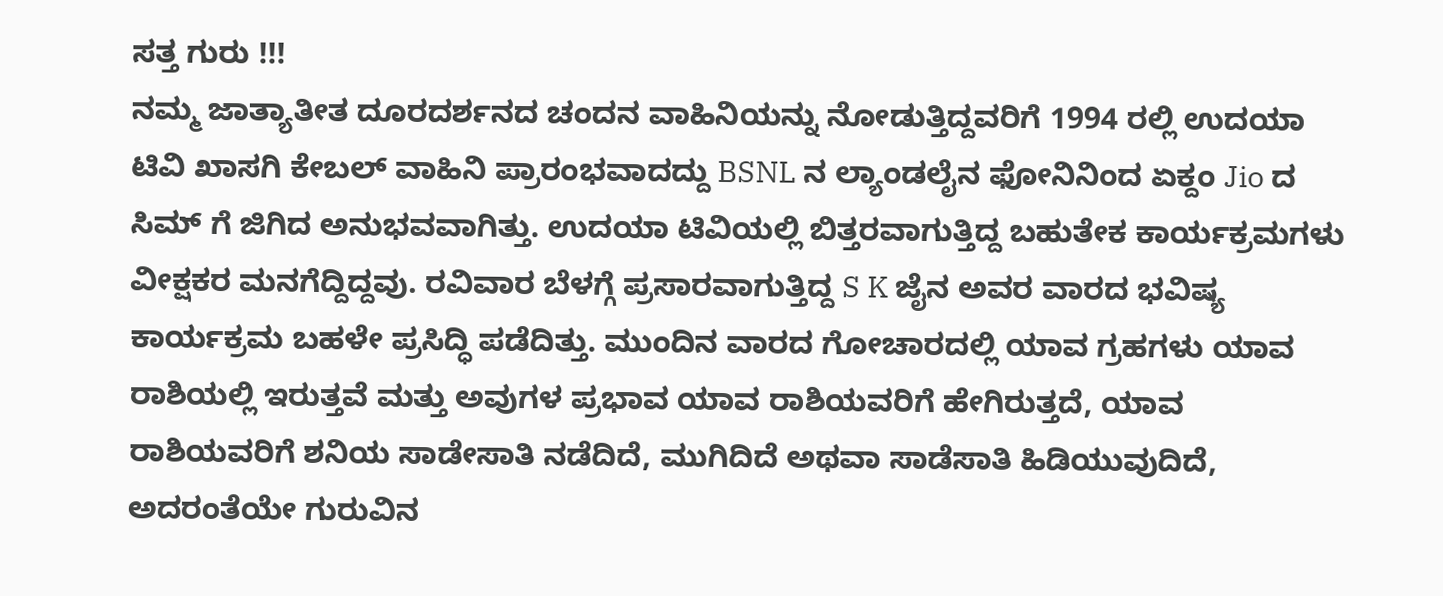ಸತ್ತ ಗುರು !!!
ನಮ್ಮ ಜಾತ್ಯಾತೀತ ದೂರದರ್ಶನದ ಚಂದನ ವಾಹಿನಿಯನ್ನು ನೋಡುತ್ತಿದ್ದವರಿಗೆ 1994 ರಲ್ಲಿ ಉದಯಾ ಟಿವಿ ಖಾಸಗಿ ಕೇಬಲ್ ವಾಹಿನಿ ಪ್ರಾರಂಭವಾದದ್ದು BSNL ನ ಲ್ಯಾಂಡಲೈನ ಫೋನಿನಿಂದ ಏಕ್ದಂ Jio ದ ಸಿಮ್ ಗೆ ಜಿಗಿದ ಅನುಭವವಾಗಿತ್ತು. ಉದಯಾ ಟಿವಿಯಲ್ಲಿ ಬಿತ್ತರವಾಗುತ್ತಿದ್ದ ಬಹುತೇಕ ಕಾರ್ಯಕ್ರಮಗಳು ವೀಕ್ಷಕರ ಮನಗೆದ್ದಿದ್ದವು. ರವಿವಾರ ಬೆಳಗ್ಗೆ ಪ್ರಸಾರವಾಗುತ್ತಿದ್ದ S K ಜೈನ ಅವರ ವಾರದ ಭವಿಷ್ಯ ಕಾರ್ಯಕ್ರಮ ಬಹಳೇ ಪ್ರಸಿದ್ಧಿ ಪಡೆದಿತ್ತು. ಮುಂದಿನ ವಾರದ ಗೋಚಾರದಲ್ಲಿ ಯಾವ ಗ್ರಹಗಳು ಯಾವ ರಾಶಿಯಲ್ಲಿ ಇರುತ್ತವೆ ಮತ್ತು ಅವುಗಳ ಪ್ರಭಾವ ಯಾವ ರಾಶಿಯವರಿಗೆ ಹೇಗಿರುತ್ತದೆ, ಯಾವ ರಾಶಿಯವರಿಗೆ ಶನಿಯ ಸಾಡೇಸಾತಿ ನಡೆದಿದೆ, ಮುಗಿದಿದೆ ಅಥವಾ ಸಾಡೆಸಾತಿ ಹಿಡಿಯುವುದಿದೆ, ಅದರಂತೆಯೇ ಗುರುವಿನ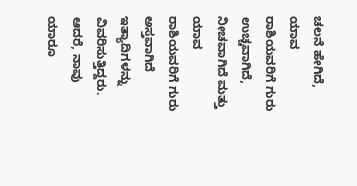ಚಲನೆ ಹೇಗಿದೆ, ಯಾವ ರಾಶಿಯವರಿಗೆ ಗುರು ಉಚ್ಚವಾಗಿದೆ, ನೀಚವಾಗಿದೆ ಮತ್ತು ಯಾವ ರಾಶಿಯವರಿಗೆ ಗುರು ಅಸ್ತವಾಗಿದೆ ಇತ್ಯಾದಿಗಳನ್ನು ವಿವರಿಸುತ್ತಿದ್ದರು. ಆದರೆ, ನಾವು ಯಾರೂ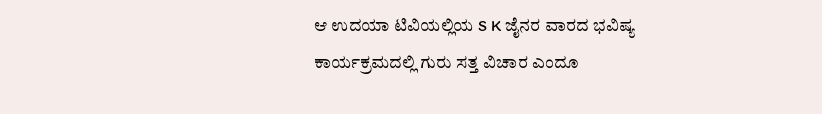ಆ ಉದಯಾ ಟಿವಿಯಲ್ಲಿಯ S K ಜೈನರ ವಾರದ ಭವಿಷ್ಯ ಕಾರ್ಯಕ್ರಮದಲ್ಲಿ ಗುರು ಸತ್ತ ವಿಚಾರ ಎಂದೂ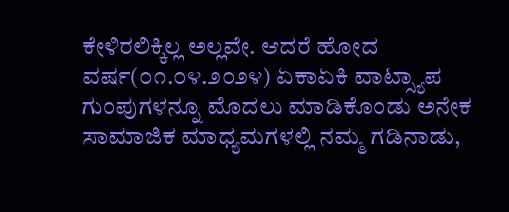ಕೇಳಿರಲಿಕ್ಕಿಲ್ಲ ಅಲ್ಲವೇ. ಆದರೆ ಹೋದ ವರ್ಷ(೦೧.೦೪.೨೦೨೪) ಏಕಾಏಕಿ ವಾಟ್ಸ್ಯಾಪ ಗುಂಪುಗಳನ್ನೂ ಮೊದಲು ಮಾಡಿಕೊಂಡು ಅನೇಕ ಸಾಮಾಜಿಕ ಮಾಧ್ಯಮಗಳಲ್ಲಿ ನಮ್ಮ ಗಡಿನಾಡು,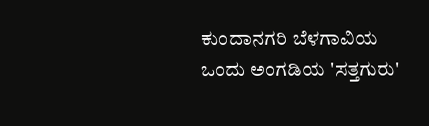ಕುಂದಾನಗರಿ ಬೆಳಗಾವಿಯ ಒಂದು ಅಂಗಡಿಯ 'ಸತ್ತಗುರು'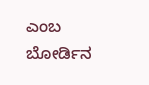ಎಂಬ ಬೋರ್ಡಿನ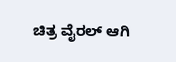ಚಿತ್ರ ವೈರಲ್ ಆಗಿ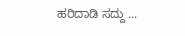ಹರಿದಾಡಿ ಸದ್ದು ...